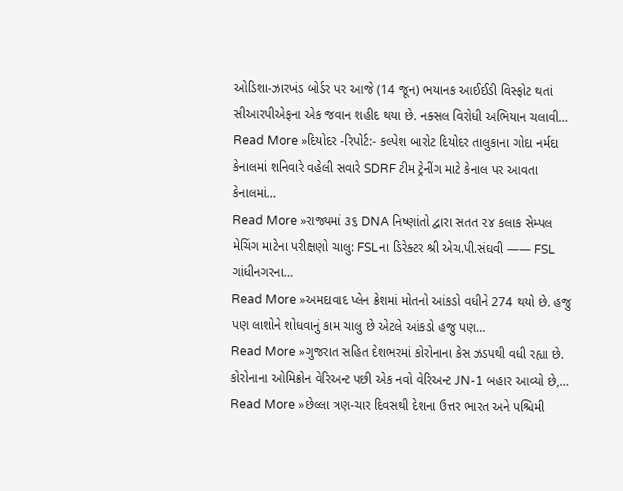ઓડિશા-ઝારખંડ બોર્ડર પર આજે (14 જૂન) ભયાનક આઈઈડી વિસ્ફોટ થતાં સીઆરપીએફના એક જવાન શહીદ થયા છે. નક્સલ વિરોધી અભિયાન ચલાવી…
Read More »દિયોદર -રિપોર્ટ:- કલ્પેશ બારોટ દિયોદર તાલુકાના ગોદા નર્મદા કેનાલમાં શનિવારે વહેલી સવારે SDRF ટીમ ટ્રેનીંગ માટે કેનાલ પર આવતા કેનાલમાં…
Read More »રાજ્યમાં ૩૬ DNA નિષ્ણાંતો દ્વારા સતત ૨૪ કલાક સેમ્પલ મેચિંગ માટેના પરીક્ષણો ચાલુ: FSLના ડિરેક્ટર શ્રી એચ.પી.સંઘવી —— FSL ગાંધીનગરના…
Read More »અમદાવાદ પ્લેન ક્રેશમાં મોતનો આંકડો વધીને 274 થયો છે. હજુ પણ લાશોને શોધવાનું કામ ચાલુ છે એટલે આંકડો હજુ પણ…
Read More »ગુજરાત સહિત દેશભરમાં કોરોનાના કેસ ઝડપથી વધી રહ્યા છે. કોરોનાના ઓમિક્રોન વેરિઅન્ટ પછી એક નવો વેરિઅન્ટ JN-1 બહાર આવ્યો છે,…
Read More »છેલ્લા ત્રણ-ચાર દિવસથી દેશના ઉત્તર ભારત અને પશ્ચિમી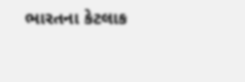ભારતના કેટલાક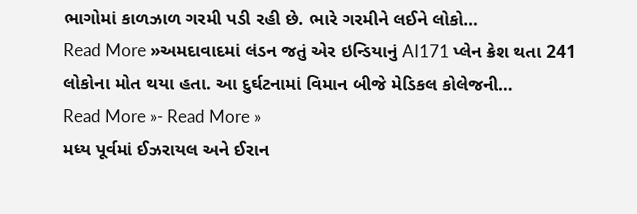ભાગોમાં કાળઝાળ ગરમી પડી રહી છે. ભારે ગરમીને લઈને લોકો…
Read More »અમદાવાદમાં લંડન જતું એર ઇન્ડિયાનું AI171 પ્લેન ક્રેશ થતા 241 લોકોના મોત થયા હતા. આ દુર્ઘટનામાં વિમાન બીજે મેડિકલ કોલેજની…
Read More »- Read More »
મધ્ય પૂર્વમાં ઈઝરાયલ અને ઈરાન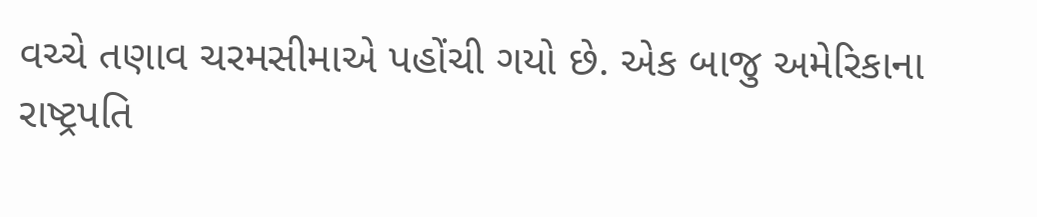વચ્ચે તણાવ ચરમસીમાએ પહોંચી ગયો છે. એક બાજુ અમેરિકાના રાષ્ટ્રપતિ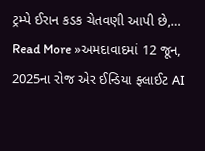ટ્રમ્પે ઈરાન કડક ચેતવણી આપી છે,…
Read More »અમદાવાદમાં 12 જૂન, 2025ના રોજ એર ઈન્ડિયા ફ્લાઈટ AI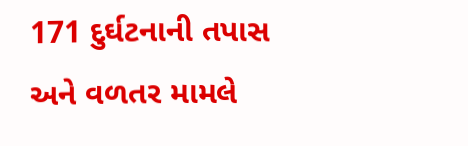171 દુર્ઘટનાની તપાસ અને વળતર મામલે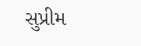સુપ્રીમ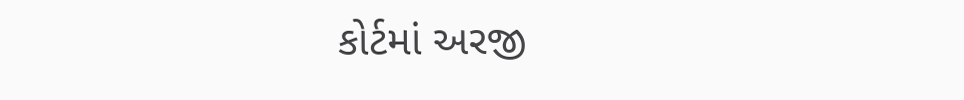કોર્ટમાં અરજી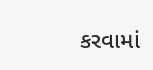કરવામાં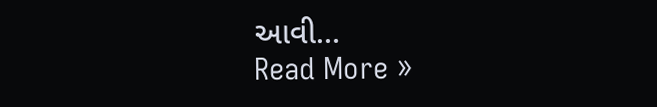આવી…
Read More »